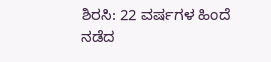ಶಿರಸಿ: 22 ವರ್ಷಗಳ ಹಿಂದೆ ನಡೆದ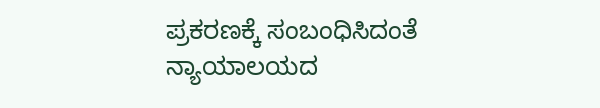ಪ್ರಕರಣಕ್ಕೆ ಸಂಬಂಧಿಸಿದಂತೆ ನ್ಯಾಯಾಲಯದ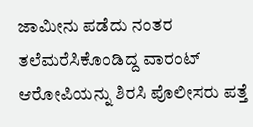ಜಾಮೀನು ಪಡೆದು ನಂತರ ತಲೆಮರೆಸಿಕೊಂಡಿದ್ದ ವಾರಂಟ್ ಆರೋಪಿಯನ್ನು ಶಿರಸಿ ಪೊಲೀಸರು ಪತ್ತೆ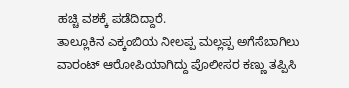ಹಚ್ಚಿ ವಶಕ್ಕೆ ಪಡೆದಿದ್ದಾರೆ.
ತಾಲ್ಲೂಕಿನ ಎಕ್ಕಂಬಿಯ ನೀಲಪ್ಪ ಮಲ್ಲಪ್ಪ ಅಗೆಸೆಬಾಗಿಲು ವಾರಂಟ್ ಆರೋಪಿಯಾಗಿದ್ದು ಪೊಲೀಸರ ಕಣ್ಣು ತಪ್ಪಿಸಿ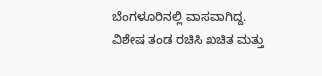ಬೆಂಗಳೂರಿನಲ್ಲಿ ವಾಸವಾಗಿದ್ದ. ವಿಶೇಷ ತಂಡ ರಚಿಸಿ ಖಚಿತ ಮತ್ತು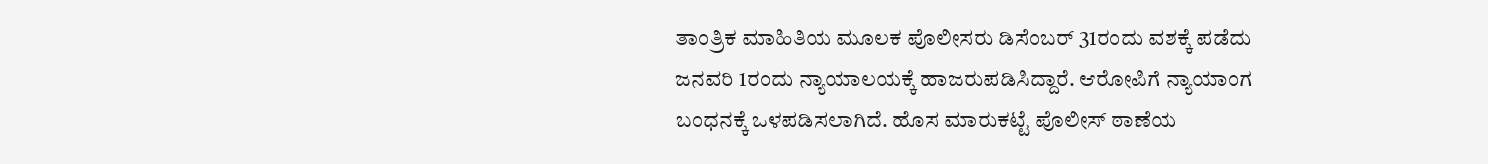ತಾಂತ್ರಿಕ ಮಾಹಿತಿಯ ಮೂಲಕ ಪೊಲೀಸರು ಡಿಸೆಂಬರ್ 31ರಂದು ವಶಕ್ಕೆ ಪಡೆದು ಜನವರಿ 1ರಂದು ನ್ಯಾಯಾಲಯಕ್ಕೆ ಹಾಜರುಪಡಿಸಿದ್ದಾರೆ. ಆರೋಪಿಗೆ ನ್ಯಾಯಾಂಗ ಬಂಧನಕ್ಕೆ ಒಳಪಡಿಸಲಾಗಿದೆ. ಹೊಸ ಮಾರುಕಟ್ಟೆ ಪೊಲೀಸ್ ಠಾಣೆಯ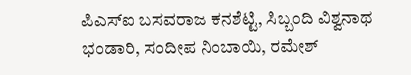ಪಿಎಸ್ಐ ಬಸವರಾಜ ಕನಶೆಟ್ಟಿ, ಸಿಬ್ಬಂದಿ ವಿಶ್ವನಾಥ ಭಂಡಾರಿ, ಸಂದೀಪ ನಿಂಬಾಯಿ, ರಮೇಶ್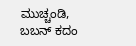ಮುಚ್ಚಂಡಿ, ಬಬನ್ ಕದಂ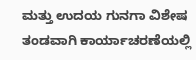ಮತ್ತು ಉದಯ ಗುನಗಾ ವಿಶೇಷ ತಂಡವಾಗಿ ಕಾರ್ಯಾಚರಣೆಯಲ್ಲಿ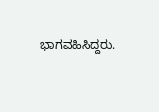ಭಾಗವಹಿಸಿದ್ದರು.